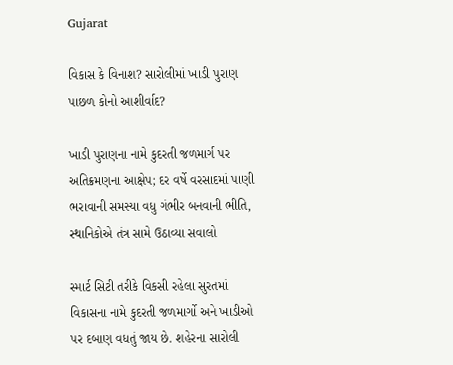Gujarat

વિકાસ કે વિનાશ? સારોલીમાં ખાડી પુરાણ પાછળ કોનો આશીર્વાદ?

ખાડી પુરાણના નામે કુદરતી જળમાર્ગ પર અતિક્રમણના આક્ષેપ; દર વર્ષે વરસાદમાં પાણી ભરાવાની સમસ્યા વધુ ગંભીર બનવાની ભીતિ, સ્થાનિકોએ તંત્ર સામે ઉઠાવ્યા સવાલો

સ્માર્ટ સિટી તરીકે વિકસી રહેલા સુરતમાં વિકાસના નામે કુદરતી જળમાર્ગો અને ખાડીઓ પર દબાણ વધતું જાય છે. શહેરના સારોલી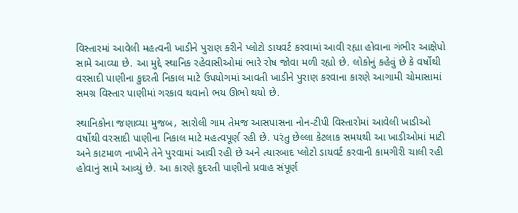વિસ્તારમાં આવેલી મહત્વની ખાડીને પુરાણ કરીને પ્લોટો ડાયવર્ટ કરવામાં આવી રહ્યા હોવાના ગંભીર આક્ષેપો સામે આવ્યા છે. આ મુદ્દે સ્થાનિક રહેવાસીઓમાં ભારે રોષ જોવા મળી રહ્યો છે. લોકોનું કહેવું છે કે વર્ષોથી વરસાદી પાણીના કુદરતી નિકાલ માટે ઉપયોગમાં આવતી ખાડીને પુરાણ કરવાના કારણે આગામી ચોમાસામાં સમગ્ર વિસ્તાર પાણીમાં ગરકાવ થવાનો ભય ઊભો થયો છે.

સ્થાનિકોના જણાવ્યા મુજબ, સારોલી ગામ તેમજ આસપાસના નોન-ટીપી વિસ્તારોમાં આવેલી ખાડીઓ વર્ષોથી વરસાદી પાણીના નિકાલ માટે મહત્વપૂર્ણ રહી છે. પરંતુ છેલ્લા કેટલાક સમયથી આ ખાડીઓમાં માટી અને કાટમાળ નાખીને તેને પુરવામાં આવી રહી છે અને ત્યારબાદ પ્લોટો ડાયવર્ટ કરવાની કામગીરી ચાલી રહી હોવાનું સામે આવ્યું છે. આ કારણે કુદરતી પાણીનો પ્રવાહ સંપૂર્ણ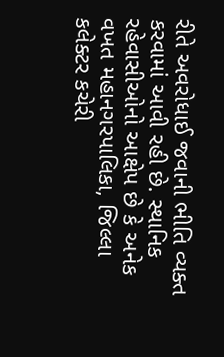રીતે અવરોધાઈ જવાની ભીતિ વ્યક્ત કરવામાં આવી રહી છે. સ્થાનિક રહેવાસીઓનો આક્ષેપ છે કે અનેક વખત મહાનગરપાલિકા, જિલ્લા કલેક્ટર કચેરી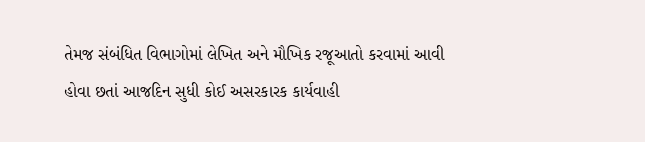તેમજ સંબંધિત વિભાગોમાં લેખિત અને મૌખિક રજૂઆતો કરવામાં આવી હોવા છતાં આજદિન સુધી કોઈ અસરકારક કાર્યવાહી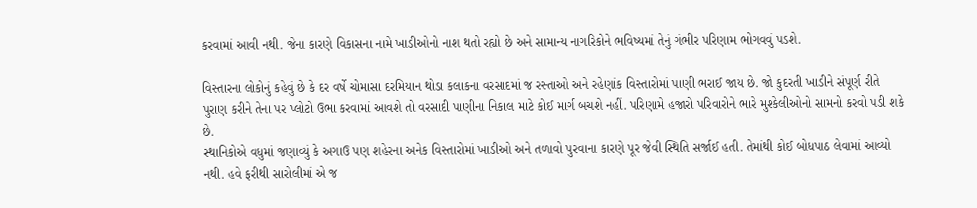કરવામાં આવી નથી. જેના કારણે વિકાસના નામે ખાડીઓનો નાશ થતો રહ્યો છે અને સામાન્ય નાગરિકોને ભવિષ્યમાં તેનું ગંભીર પરિણામ ભોગવવું પડશે.

વિસ્તારના લોકોનું કહેવું છે કે દર વર્ષે ચોમાસા દરમિયાન થોડા કલાકના વરસાદમાં જ રસ્તાઓ અને રહેણાંક વિસ્તારોમાં પાણી ભરાઈ જાય છે. જો કુદરતી ખાડીને સંપૂર્ણ રીતે પુરાણ કરીને તેના પર પ્લોટો ઉભા કરવામાં આવશે તો વરસાદી પાણીના નિકાલ માટે કોઈ માર્ગ બચશે નહીં. પરિણામે હજારો પરિવારોને ભારે મુશ્કેલીઓનો સામનો કરવો પડી શકે છે.
સ્થાનિકોએ વધુમાં જણાવ્યું કે અગાઉ પણ શહેરના અનેક વિસ્તારોમાં ખાડીઓ અને તળાવો પુરવાના કારણે પૂર જેવી સ્થિતિ સર્જાઈ હતી. તેમાંથી કોઈ બોધપાઠ લેવામાં આવ્યો નથી. હવે ફરીથી સારોલીમાં એ જ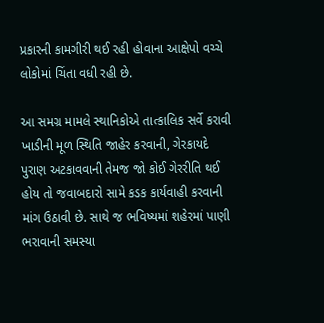પ્રકારની કામગીરી થઈ રહી હોવાના આક્ષેપો વચ્ચે લોકોમાં ચિંતા વધી રહી છે.

આ સમગ્ર મામલે સ્થાનિકોએ તાત્કાલિક સર્વે કરાવી ખાડીની મૂળ સ્થિતિ જાહેર કરવાની, ગેરકાયદે પુરાણ અટકાવવાની તેમજ જો કોઈ ગેરરીતિ થઈ હોય તો જવાબદારો સામે કડક કાર્યવાહી કરવાની માંગ ઉઠાવી છે. સાથે જ ભવિષ્યમાં શહેરમાં પાણી ભરાવાની સમસ્યા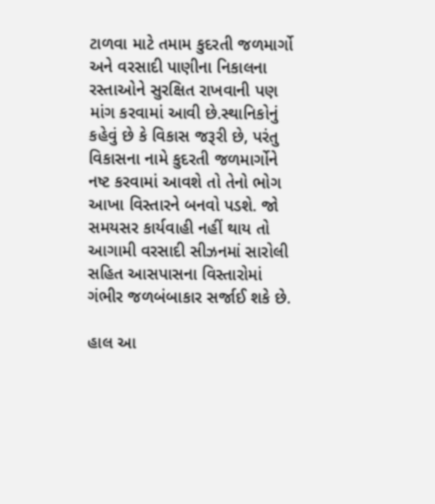ટાળવા માટે તમામ કુદરતી જળમાર્ગો અને વરસાદી પાણીના નિકાલના રસ્તાઓને સુરક્ષિત રાખવાની પણ માંગ કરવામાં આવી છે.સ્થાનિકોનું કહેવું છે કે વિકાસ જરૂરી છે, પરંતુ વિકાસના નામે કુદરતી જળમાર્ગોને નષ્ટ કરવામાં આવશે તો તેનો ભોગ આખા વિસ્તારને બનવો પડશે. જો સમયસર કાર્યવાહી નહીં થાય તો આગામી વરસાદી સીઝનમાં સારોલી સહિત આસપાસના વિસ્તારોમાં ગંભીર જળબંબાકાર સર્જાઈ શકે છે.

હાલ આ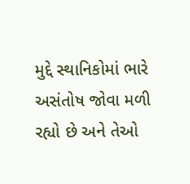મુદ્દે સ્થાનિકોમાં ભારે અસંતોષ જોવા મળી રહ્યો છે અને તેઓ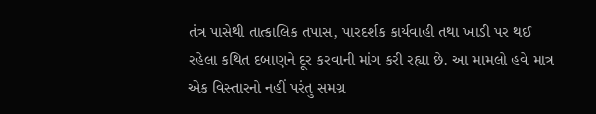તંત્ર પાસેથી તાત્કાલિક તપાસ, પારદર્શક કાર્યવાહી તથા ખાડી પર થઈ રહેલા કથિત દબાણને દૂર કરવાની માંગ કરી રહ્યા છે. આ મામલો હવે માત્ર એક વિસ્તારનો નહીં પરંતુ સમગ્ર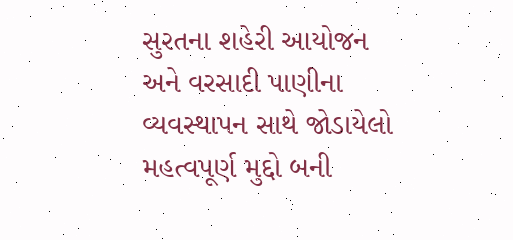સુરતના શહેરી આયોજન અને વરસાદી પાણીના વ્યવસ્થાપન સાથે જોડાયેલો મહત્વપૂર્ણ મુદ્દો બની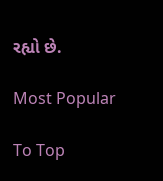રહ્યો છે.

Most Popular

To Top